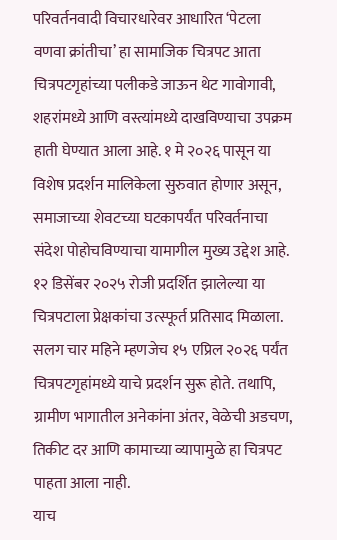परिवर्तनवादी विचारधारेवर आधारित ‘पेटला वणवा क्रांतीचा’ हा सामाजिक चित्रपट आता चित्रपटगृहांच्या पलीकडे जाऊन थेट गावोगावी, शहरांमध्ये आणि वस्त्यांमध्ये दाखविण्याचा उपक्रम हाती घेण्यात आला आहे. १ मे २०२६ पासून या विशेष प्रदर्शन मालिकेला सुरुवात होणार असून, समाजाच्या शेवटच्या घटकापर्यंत परिवर्तनाचा संदेश पोहोचविण्याचा यामागील मुख्य उद्देश आहे.
१२ डिसेंबर २०२५ रोजी प्रदर्शित झालेल्या या चित्रपटाला प्रेक्षकांचा उत्स्फूर्त प्रतिसाद मिळाला. सलग चार महिने म्हणजेच १५ एप्रिल २०२६ पर्यंत चित्रपटगृहांमध्ये याचे प्रदर्शन सुरू होते. तथापि, ग्रामीण भागातील अनेकांना अंतर, वेळेची अडचण, तिकीट दर आणि कामाच्या व्यापामुळे हा चित्रपट पाहता आला नाही.
याच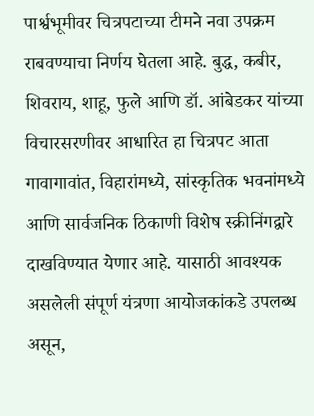पार्श्वभूमीवर चित्रपटाच्या टीमने नवा उपक्रम राबवण्याचा निर्णय घेतला आहे. बुद्ध, कबीर, शिवराय, शाहू, फुले आणि डॉ. आंबेडकर यांच्या विचारसरणीवर आधारित हा चित्रपट आता गावागावांत, विहारांमध्ये, सांस्कृतिक भवनांमध्ये आणि सार्वजनिक ठिकाणी विशेष स्क्रीनिंगद्वारे दाखविण्यात येणार आहे. यासाठी आवश्यक असलेली संपूर्ण यंत्रणा आयोजकांकडे उपलब्ध असून,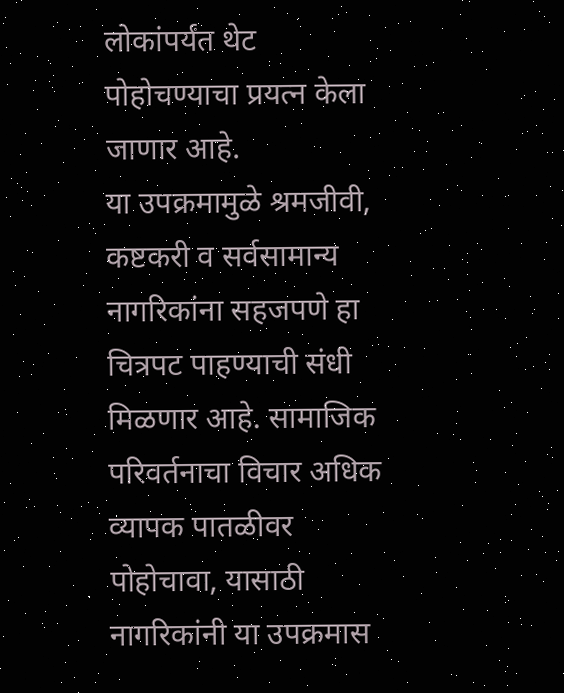लोकांपर्यंत थेट पोहोचण्याचा प्रयत्न केला जाणार आहे.
या उपक्रमामुळे श्रमजीवी, कष्टकरी व सर्वसामान्य नागरिकांना सहजपणे हा चित्रपट पाहण्याची संधी मिळणार आहे. सामाजिक परिवर्तनाचा विचार अधिक व्यापक पातळीवर पोहोचावा, यासाठी नागरिकांनी या उपक्रमास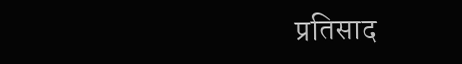प्रतिसाद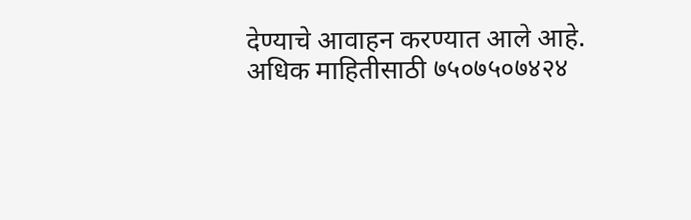देण्याचे आवाहन करण्यात आले आहे.
अधिक माहितीसाठी ७५०७५०७४२४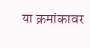या क्रमांकावर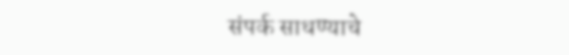संपर्क साधण्याचे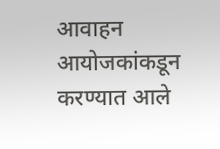आवाहन आयोजकांकडून करण्यात आले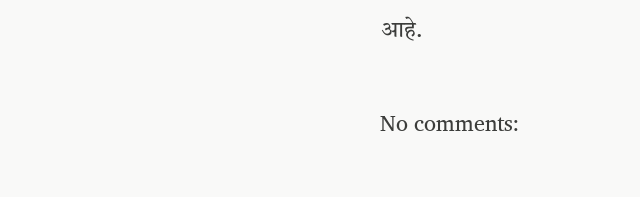आहे.

No comments: